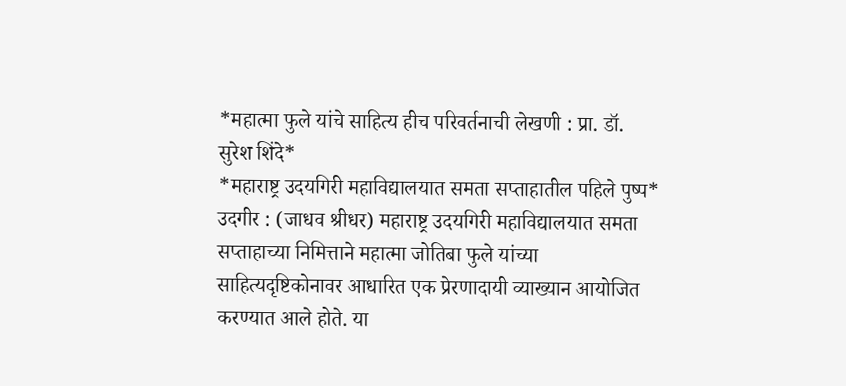*महात्मा फुले यांचे साहित्य हीच परिवर्तनाची लेखणी : प्रा. डॉ. सुरेश शिंदे*
*महाराष्ट्र उदयगिरी महाविद्यालयात समता सप्ताहातील पहिले पुष्प*
उदगीर : (जाधव श्रीधर) महाराष्ट्र उदयगिरी महाविद्यालयात समता सप्ताहाच्या निमित्ताने महात्मा जोतिबा फुले यांच्या साहित्यदृष्टिकोनावर आधारित एक प्रेरणादायी व्याख्यान आयोजित करण्यात आले होते. या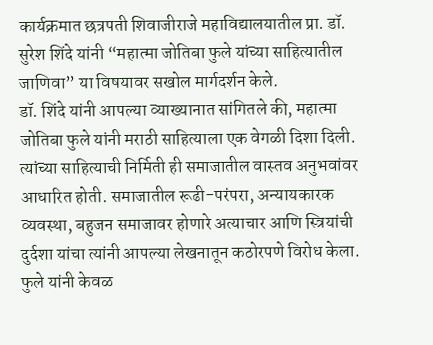कार्यक्रमात छत्रपती शिवाजीराजे महाविद्यालयातील प्रा. डॉ. सुरेश शिंदे यांनी “महात्मा जोतिबा फुले यांच्या साहित्यातील जाणिवा” या विषयावर सखोल मार्गदर्शन केले.
डॉ. शिंदे यांनी आपल्या व्याख्यानात सांगितले की, महात्मा जोतिबा फुले यांनी मराठी साहित्याला एक वेगळी दिशा दिली. त्यांच्या साहित्याची निर्मिती ही समाजातील वास्तव अनुभवांवर आधारित होती. समाजातील रूढी-परंपरा, अन्यायकारक व्यवस्था, बहुजन समाजावर होणारे अत्याचार आणि स्त्रियांची दुर्दशा यांचा त्यांनी आपल्या लेखनातून कठोरपणे विरोध केला.
फुले यांनी केवळ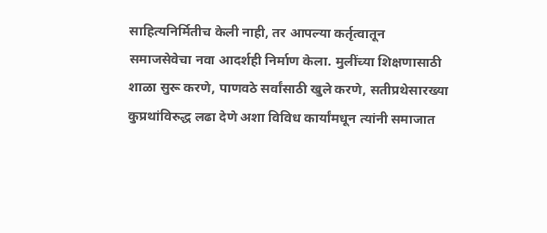साहित्यनिर्मितीच केली नाही, तर आपल्या कर्तृत्वातून समाजसेवेचा नवा आदर्शही निर्माण केला. मुलींच्या शिक्षणासाठी शाळा सुरू करणे, पाणवठे सर्वांसाठी खुले करणे, सतीप्रथेसारख्या कुप्रथांविरुद्ध लढा देणे अशा विविध कार्यांमधून त्यांनी समाजात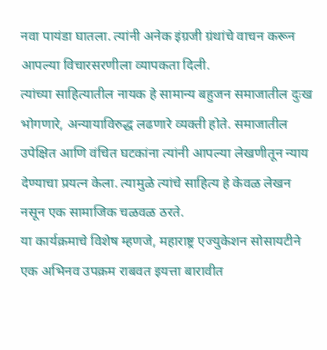नवा पायंडा घातला. त्यांनी अनेक इंग्रजी ग्रंथांचे वाचन करून आपल्या विचारसरणीला व्यापकता दिली.
त्यांच्या साहित्यातील नायक हे सामान्य बहुजन समाजातील दुःख भोगणारे, अन्यायाविरुद्ध लढणारे व्यक्ती होते. समाजातील उपेक्षित आणि वंचित घटकांना त्यांनी आपल्या लेखणीतून न्याय देण्याचा प्रयत्न केला. त्यामुळे त्यांचे साहित्य हे केवळ लेखन नसून एक सामाजिक चळवळ ठरते.
या कार्यक्रमाचे विशेष म्हणजे, महाराष्ट्र एज्युकेशन सोसायटीने एक अभिनव उपक्रम राबवत इयत्ता बारावीत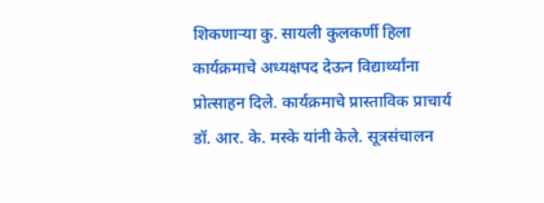शिकणाऱ्या कु. सायली कुलकर्णी हिला कार्यक्रमाचे अध्यक्षपद देऊन विद्यार्थ्यांना प्रोत्साहन दिले. कार्यक्रमाचे प्रास्ताविक प्राचार्य डॉ. आर. के. मस्के यांनी केले. सूत्रसंचालन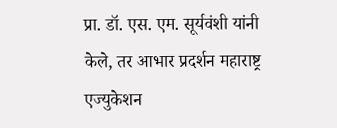प्रा. डॉ. एस. एम. सूर्यवंशी यांनी केले, तर आभार प्रदर्शन महाराष्ट्र एज्युकेशन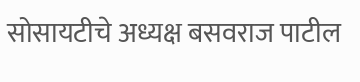सोसायटीचे अध्यक्ष बसवराज पाटील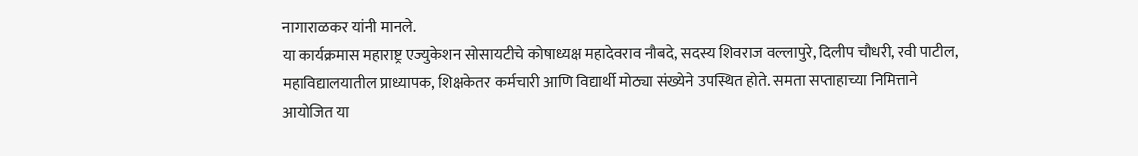नागाराळकर यांनी मानले.
या कार्यक्रमास महाराष्ट्र एज्युकेशन सोसायटीचे कोषाध्यक्ष महादेवराव नौबदे, सदस्य शिवराज वल्लापुरे, दिलीप चौधरी, रवी पाटील, महाविद्यालयातील प्राध्यापक, शिक्षकेतर कर्मचारी आणि विद्यार्थी मोठ्या संख्येने उपस्थित होते. समता सप्ताहाच्या निमित्ताने आयोजित या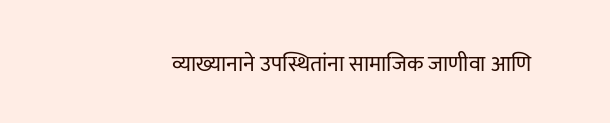व्याख्यानाने उपस्थितांना सामाजिक जाणीवा आणि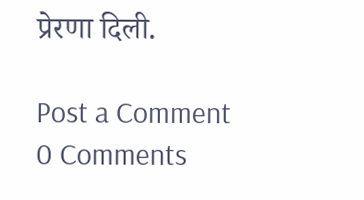प्रेरणा दिली.

Post a Comment
0 Comments